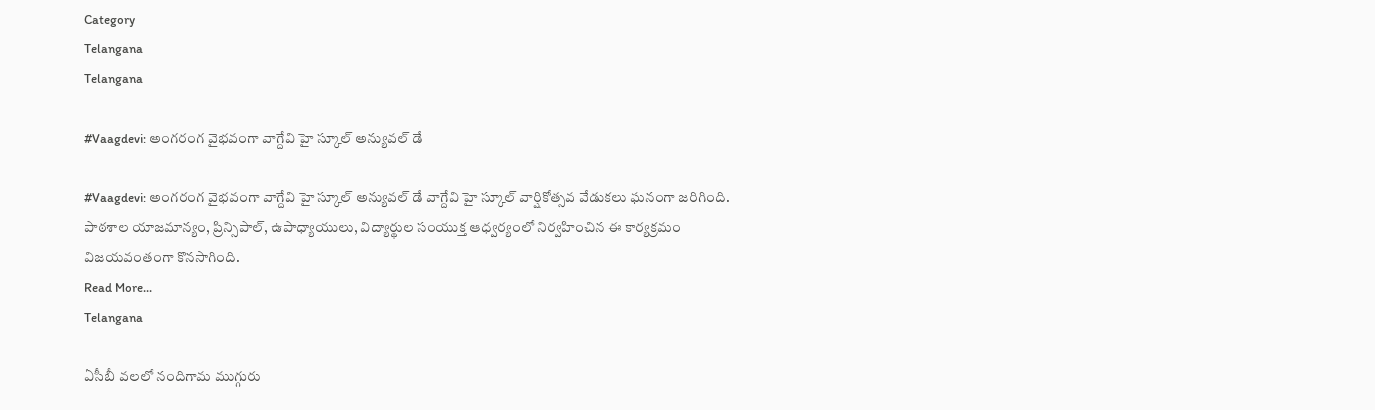Category
Telangana
Telangana

#Vaagdevi: అంగరంగ వైభవంగా వాగ్దేవి హై స్కూల్ అన్యువల్ డే

#Vaagdevi: అంగరంగ వైభవంగా వాగ్దేవి హై స్కూల్ అన్యువల్ డే వాగ్దేవి హై స్కూల్ వార్షికోత్సవ వేడుకలు ఘనంగా జరిగింది. పాఠశాల యాజమాన్యం, ప్రిన్సిపాల్, ఉపాధ్యాయులు, విద్యార్థుల సంయుక్త ఆధ్వర్యంలో నిర్వహించిన ఈ కార్యక్రమం విజయవంతంగా కొనసాగింది.
Read More...
Telangana

ఏసీబీ వలలో నందిగామ ముగ్గురు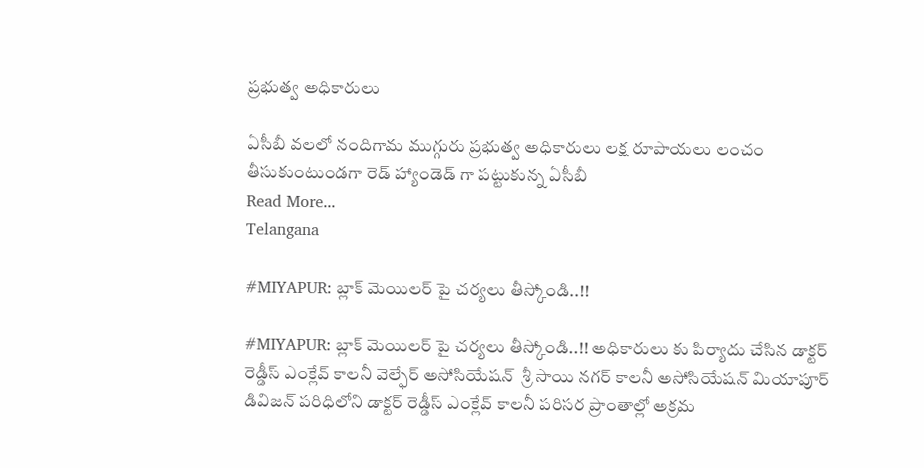ప్రభుత్వ అధికారులు

ఏసీబీ వలలో నందిగామ ముగ్గురు ప్రభుత్వ అధికారులు లక్ష రూపాయలు లంచం తీసుకుంటుండగా రెడ్ హ్యాండెడ్ గా పట్టుకున్న ఏసీబీ
Read More...
Telangana

#MIYAPUR: బ్లాక్ మెయిలర్ పై చర్యలు తీస్కోండి..!!

#MIYAPUR: బ్లాక్ మెయిలర్ పై చర్యలు తీస్కోండి..!! అధికారులు కు పిర్యాదు చేసిన డాక్టర్ రెడ్డీస్ ఎంక్లేవ్ కాలనీ వెల్ఫేర్ అసోసియేషన్  శ్రీ సాయి నగర్ కాలనీ అసోసియేషన్ మియాపూర్ డివిజన్ పరిధిలోని డాక్టర్ రెడ్డీస్ ఎంక్లేవ్ కాలనీ పరిసర ప్రాంతాల్లో అక్రమ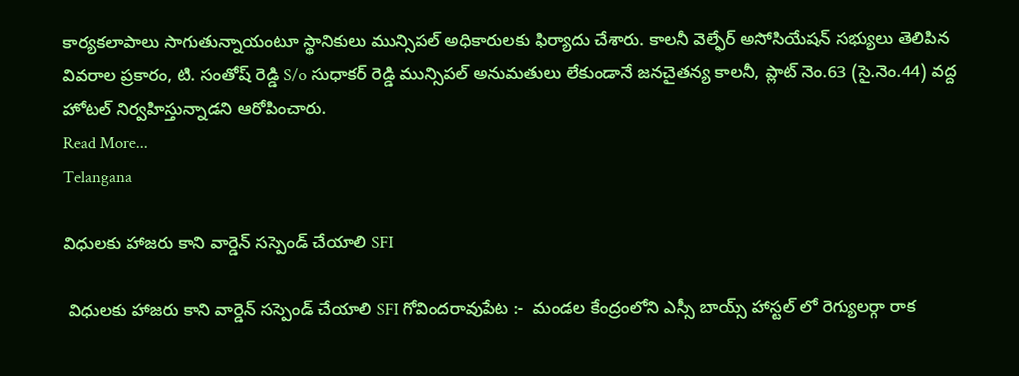కార్యకలాపాలు సాగుతున్నాయంటూ స్థానికులు మున్సిపల్ అధికారులకు ఫిర్యాదు చేశారు. కాలనీ వెల్ఫేర్ అసోసియేషన్ సభ్యులు తెలిపిన వివరాల ప్రకారం, టి. సంతోష్ రెడ్డి S/o సుధాకర్ రెడ్డి మున్సిపల్ అనుమతులు లేకుండానే జనచైతన్య కాలనీ, ప్లాట్ నెం.63 (సై.నెం.44) వద్ద హోటల్ నిర్వహిస్తున్నాడని ఆరోపించారు.
Read More...
Telangana

విధులకు హాజరు కాని వార్డెన్ సస్పెండ్ చేయాలి SFI

 విధులకు హాజరు కాని వార్డెన్ సస్పెండ్ చేయాలి SFI గోవిందరావుపేట :-  మండల కేంద్రంలోని ఎస్సీ బాయ్స్ హాస్టల్ లో రెగ్యులర్గా రాక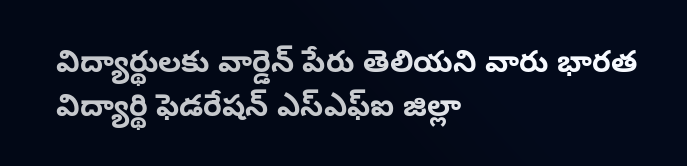విద్యార్థులకు వార్డెన్ పేరు తెలియని వారు భారత విద్యార్థి ఫెడరేషన్ ఎస్ఎఫ్ఐ జిల్లా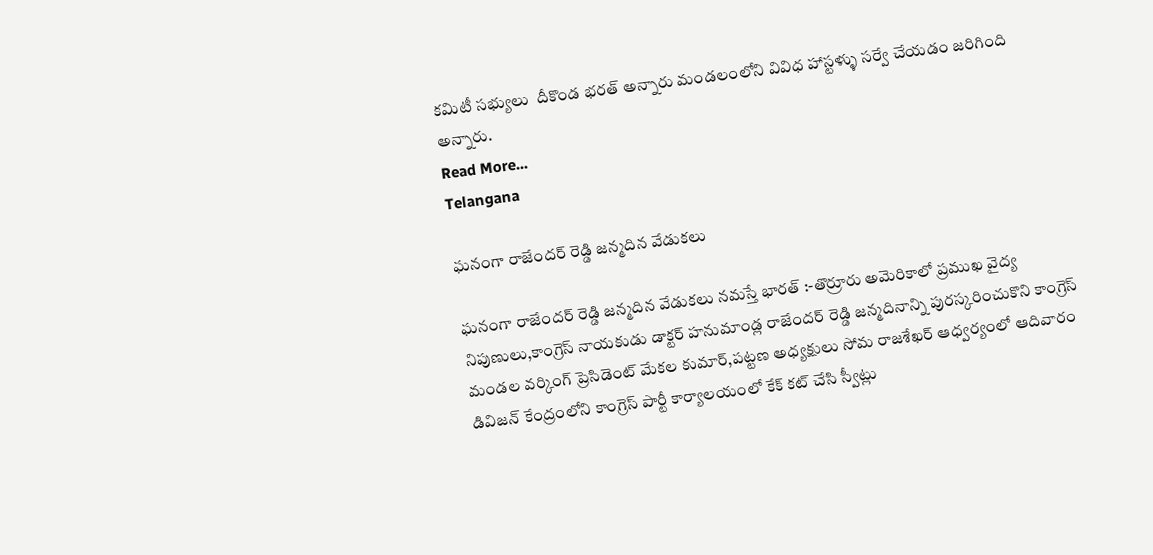కమిటీ సభ్యులు  దీకొండ భరత్ అన్నారు మండలంలోని వివిధ హాస్టళ్ళు సర్వే చేయడం జరిగింది అన్నారు.
Read More...
Telangana

ఘనంగా రాజేందర్ రెడ్డి జన్మదిన వేడుకలు

ఘనంగా రాజేందర్ రెడ్డి జన్మదిన వేడుకలు నమస్తే భారత్ :-తొర్రూరు అమెరికాలో ప్రముఖ వైద్య నిపుణులు,కాంగ్రెస్ నాయకుడు డాక్టర్ హనుమాండ్ల రాజేందర్ రెడ్డి జన్మదినాన్ని పురస్కరించుకొని కాంగ్రెస్ మండల వర్కింగ్ ప్రెసిడెంట్ మేకల కుమార్,పట్టణ అధ్యక్షులు సోమ రాజశేఖర్ ఆధ్వర్యంలో ఆదివారం డివిజన్ కేంద్రంలోని కాంగ్రెస్ పార్టీ కార్యాలయంలో కేక్ కట్ చేసి స్వీట్లు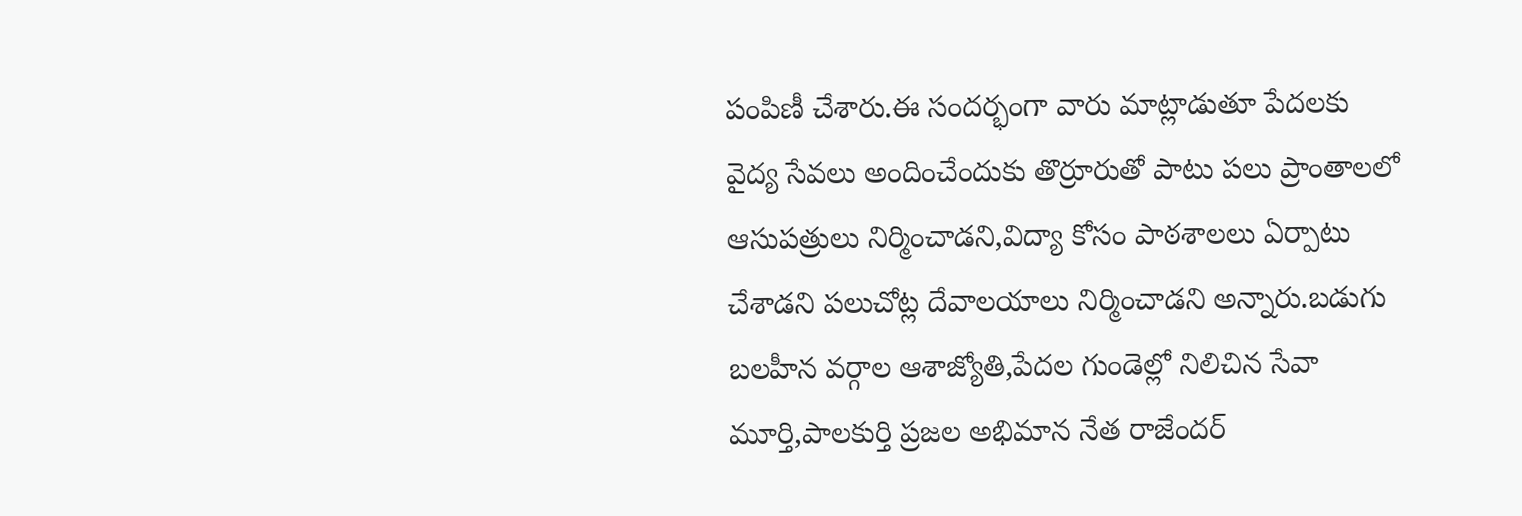పంపిణీ చేశారు.ఈ సందర్భంగా వారు మాట్లాడుతూ పేదలకు వైద్య సేవలు అందించేందుకు తొర్రూరుతో పాటు పలు ప్రాంతాలలో ఆసుపత్రులు నిర్మించాడని,విద్యా కోసం పాఠశాలలు ఏర్పాటు చేశాడని పలుచోట్ల దేవాలయాలు నిర్మించాడని అన్నారు.బడుగు బలహీన వర్గాల ఆశాజ్యోతి,పేదల గుండెల్లో నిలిచిన సేవా మూర్తి,పాలకుర్తి ప్రజల అభిమాన నేత రాజేందర్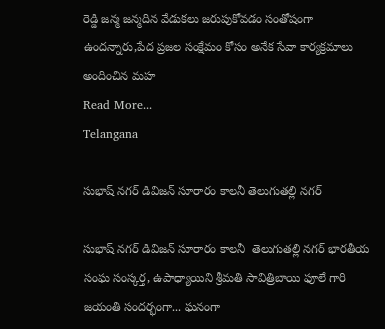రెడ్డి జన్మ జన్మదిన వేడుకలు జరుపుకోవడం సంతోషంగా ఉందన్నారు,పేద ప్రజల సంక్షేమం కోసం అనేక సేవా కార్యక్రమాలు అందించిన మహ
Read More...
Telangana

సుభాష్ నగర్ డివిజన్ సూరారం కాలనీ తెలుగుతల్లి నగర్

సుభాష్ నగర్ డివిజన్ సూరారం కాలనీ  తెలుగుతల్లి నగర్ భారతీయ సంఘ సంస్కర్త, ఉపాధ్యాయిని శ్రీమతి సావిత్రిబాయి ఫూలే గారి జయంతి సందర్భంగా... ఘనంగా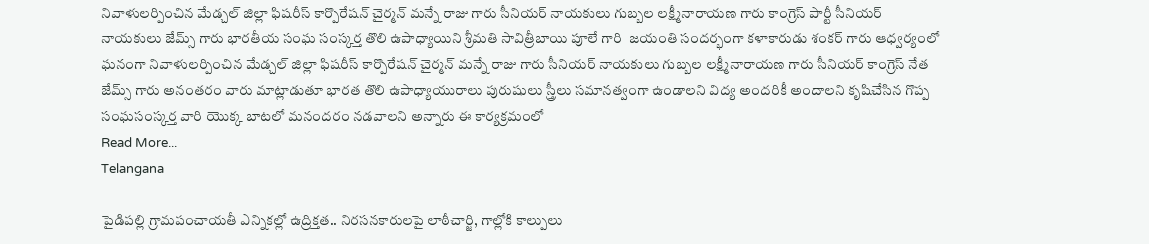నివాళులర్పించిన మేడ్చల్ జిల్లా ఫిషరీస్ కార్పొరేషన్ చైర్మన్ మన్నే రాజు గారు సీనియర్ నాయకులు గుబ్బల లక్ష్మీనారాయణ గారు కాంగ్రెస్ పార్టీ సీనియర్ నాయకులు జేమ్స్ గారు భారతీయ సంఘ సంస్కర్త తొలి ఉపాధ్యాయిని శ్రీమతి సావిత్రీబాయి పూలే గారి  జయంతి సందర్భంగా కళాకారుడు శంకర్ గారు ఆధ్వర్యంలో ఘనంగా నివాళులర్పించిన మేడ్చల్ జిల్లా ఫిషరీస్ కార్పొరేషన్ చైర్మన్ మన్నే రాజు గారు సీనియర్ నాయకులు గుబ్బల లక్ష్మీనారాయణ గారు సీనియర్ కాంగ్రెస్ నేత జేమ్స్ గారు అనంతరం వారు మాట్లాడుతూ భారత తొలి ఉపాధ్యాయురాలు పురుషులు స్త్రీలు సమానత్వంగా ఉండాలని విద్య అందరికీ అందాలని కృషిచేసిన గొప్ప సంఘసంస్కర్త వారి యొక్క బాటలో మనందరం నడవాలని అన్నారు ఈ కార్యక్రమంలో
Read More...
Telangana

పైడిపల్లి గ్రామపంచాయతీ ఎన్నికల్లో ఉద్రిక్తత.. నిరసనకారులపై లాఠీచార్జి, గాల్లోకి కాల్పులు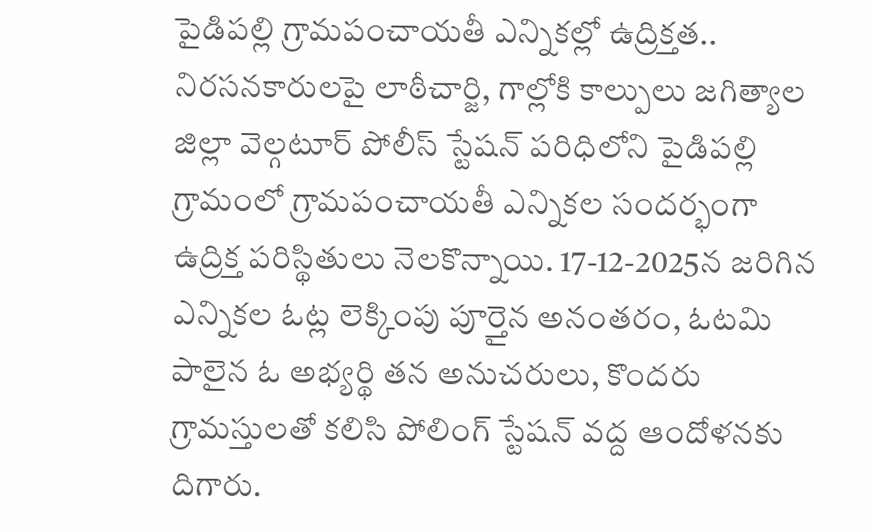పైడిపల్లి గ్రామపంచాయతీ ఎన్నికల్లో ఉద్రిక్తత.. నిరసనకారులపై లాఠీచార్జి, గాల్లోకి కాల్పులు జగిత్యాల జిల్లా వెల్గటూర్ పోలీస్ స్టేషన్ పరిధిలోని పైడిపల్లి గ్రామంలో గ్రామపంచాయతీ ఎన్నికల సందర్భంగా ఉద్రిక్త పరిస్థితులు నెలకొన్నాయి. 17-12-2025న జరిగిన ఎన్నికల ఓట్ల లెక్కింపు పూర్తైన అనంతరం, ఓటమి పాలైన ఓ అభ్యర్థి తన అనుచరులు, కొందరు గ్రామస్తులతో కలిసి పోలింగ్ స్టేషన్ వద్ద ఆందోళనకు దిగారు.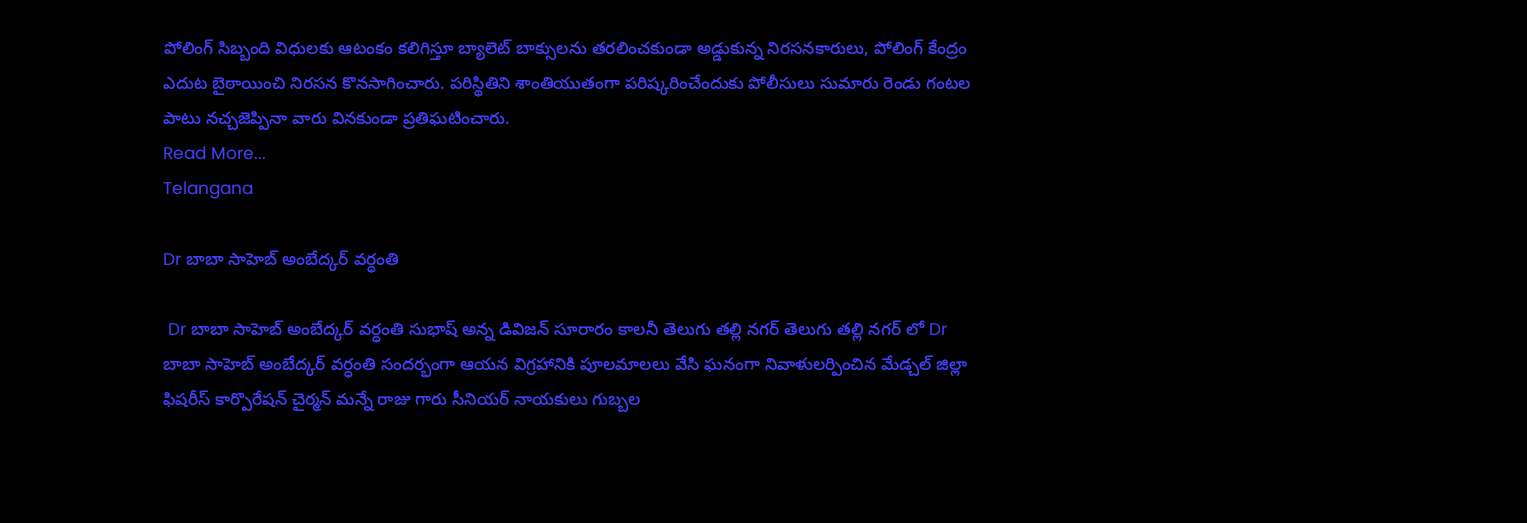పోలింగ్ సిబ్బంది విధులకు ఆటంకం కలిగిస్తూ బ్యాలెట్ బాక్సులను తరలించకుండా అడ్డుకున్న నిరసనకారులు, పోలింగ్ కేంద్రం ఎదుట బైఠాయించి నిరసన కొనసాగించారు. పరిస్థితిని శాంతియుతంగా పరిష్కరించేందుకు పోలీసులు సుమారు రెండు గంటల పాటు నచ్చజెప్పినా వారు వినకుండా ప్రతిఘటించారు.
Read More...
Telangana

Dr బాబా సాహెబ్ అంబేద్కర్ వర్ధంతి

 Dr బాబా సాహెబ్ అంబేద్కర్ వర్ధంతి సుభాష్ అన్న డివిజన్ సూరారం కాలనీ తెలుగు తల్లి నగర్ తెలుగు తల్లి నగర్ లో Dr బాబా సాహెబ్ అంబేద్కర్ వర్ధంతి సందర్భంగా ఆయన విగ్రహానికి పూలమాలలు వేసి ఘనంగా నివాళులర్పించిన మేడ్చల్ జిల్లా ఫిషరీస్ కార్పొరేషన్ చైర్మన్ మన్నే రాజు గారు సీనియర్ నాయకులు గుబ్బల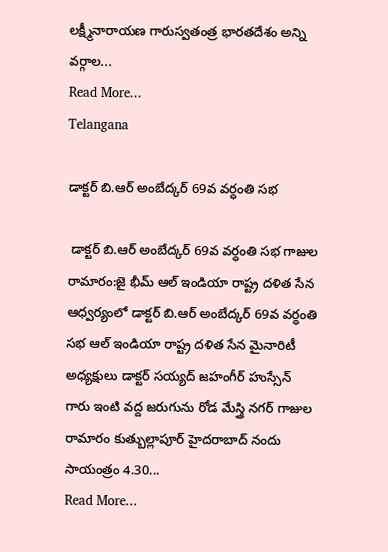లక్ష్మీనారాయణ గారుస్వతంత్ర భారతదేశం అన్ని వర్గాల...
Read More...
Telangana

డాక్టర్ బి.ఆర్ అంబేద్కర్ 69వ వర్ధంతి సభ

 డాక్టర్ బి.ఆర్ అంబేద్కర్ 69వ వర్ధంతి సభ ‌గాజుల రామారం:జై భీమ్ ఆల్ ఇండియా రాష్ట్ర దళిత సేన ఆధ్వర్యంలో డాక్టర్ బి.ఆర్ అంబేద్కర్ 69వ వర్ధంతి సభ ఆల్ ఇండియా రాష్ట్ర దళిత సేన మైనారిటీ అధ్యక్షులు డాక్టర్ సయ్యద్ జహంగీర్ హుస్సేన్ గారు ఇంటి వద్ద జరుగును రోడ మేస్త్రి నగర్ గాజుల రామారం కుత్బుల్లాపూర్ హైదరాబాద్ నందు సాయంత్రం 4.30...
Read More...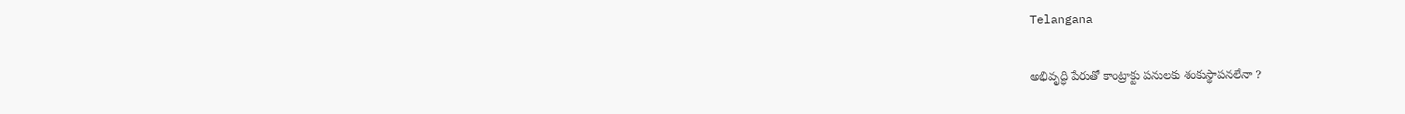Telangana

అభివృద్ధి పేరుతో కాంట్రాక్టు పనులకు శంకుస్థాపనలేనా ?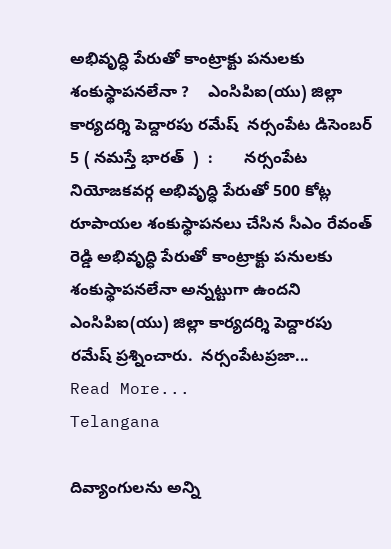అభివృద్ధి పేరుతో కాంట్రాక్టు పనులకు శంకుస్థాపనలేనా ?    ఎంసిపిఐ(యు) జిల్లా కార్యదర్శి పెద్దారపు రమేష్  నర్సంపేట డిసెంబర్ 5 ( నమస్తే భారత్  )  :       నర్సంపేట నియోజకవర్గ అభివృద్ధి పేరుతో 500 కోట్ల రూపాయల శంకుస్థాపనలు చేసిన సీఎం రేవంత్ రెడ్డి అభివృద్ధి పేరుతో కాంట్రాక్టు పనులకు శంకుస్థాపనలేనా అన్నట్టుగా ఉందని  ఎంసిపిఐ(యు) జిల్లా కార్యదర్శి పెద్దారపు రమేష్ ప్రశ్నించారు.  నర్సంపేటప్రజా...
Read More...
Telangana

దివ్యాంగులను అన్ని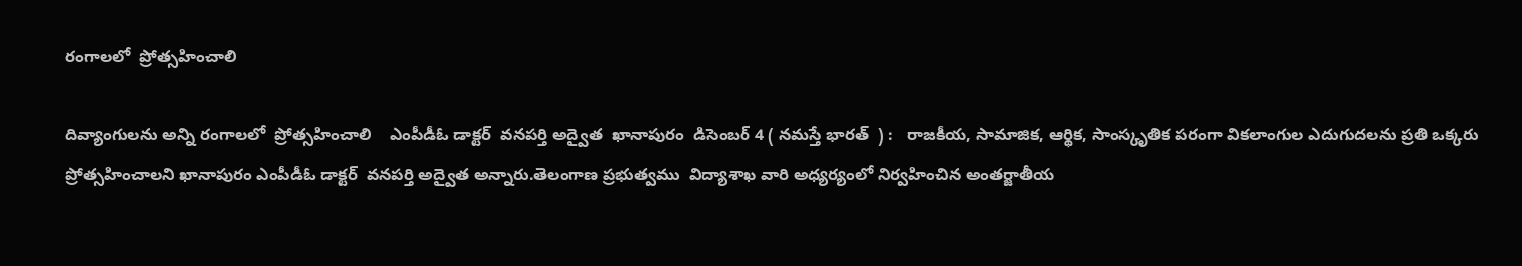రంగాలలో  ప్రోత్సహించాలి

దివ్యాంగులను అన్ని రంగాలలో  ప్రోత్సహించాలి    ఎంపీడీఓ డాక్టర్  వనపర్తి అద్వైత  ఖానాపురం  డిసెంబర్ 4 ( నమస్తే భారత్  ) :   రాజకీయ, సామాజిక, ఆర్థిక, సాంస్కృతిక పరంగా వికలాంగుల ఎదుగుదలను ప్రతి ఒక్కరు ప్రోత్సహించాలని ఖానాపురం ఎంపీడీఓ డాక్టర్  వనపర్తి అద్వైత అన్నారు.తెలంగాణ ప్రభుత్వము  విద్యాశాఖ వారి అధ్యర్యంలో నిర్వహించిన అంతర్జాతీయ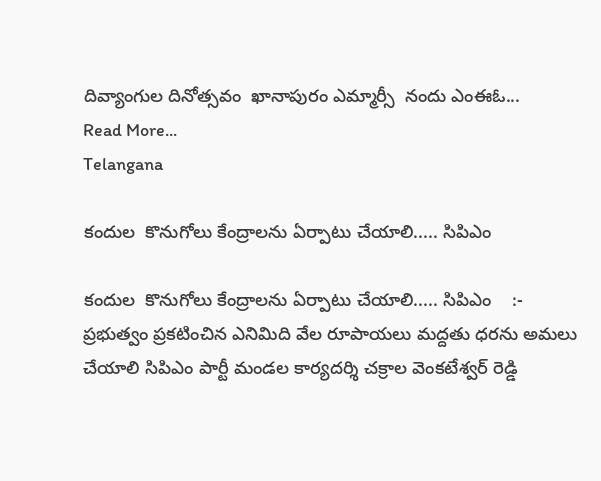దివ్యాంగుల దినోత్సవం  ఖానాపురం ఎమ్మార్సీ  నందు ఎంఈఓ...
Read More...
Telangana

కందుల  కొనుగోలు కేంద్రాలను ఏర్పాటు చేయాలి..... సిపిఎం

కందుల  కొనుగోలు కేంద్రాలను ఏర్పాటు చేయాలి..... సిపిఎం    :- ప్రభుత్వం ప్రకటించిన ఎనిమిది వేల రూపాయలు మద్దతు ధరను అమలు చేయాలి సిపిఎం పార్టీ మండల కార్యదర్శి చక్రాల వెంకటేశ్వర్ రెడ్డి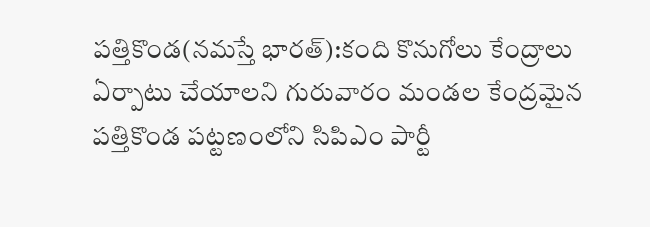పత్తికొండ(నమస్తే భారత్):కంది కొనుగోలు కేంద్రాలు ఏర్పాటు చేయాలని గురువారం మండల కేంద్రమైన పత్తికొండ పట్టణంలోని సిపిఎం పార్టీ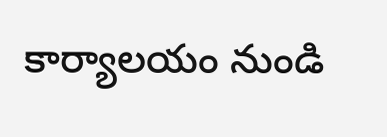కార్యాలయం నుండి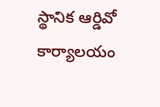స్థానిక ఆర్డివో కార్యాలయం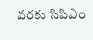వరకు సిపిఎం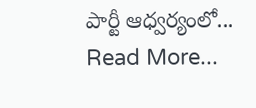పార్టీ ఆధ్వర్యంలో...
Read More...